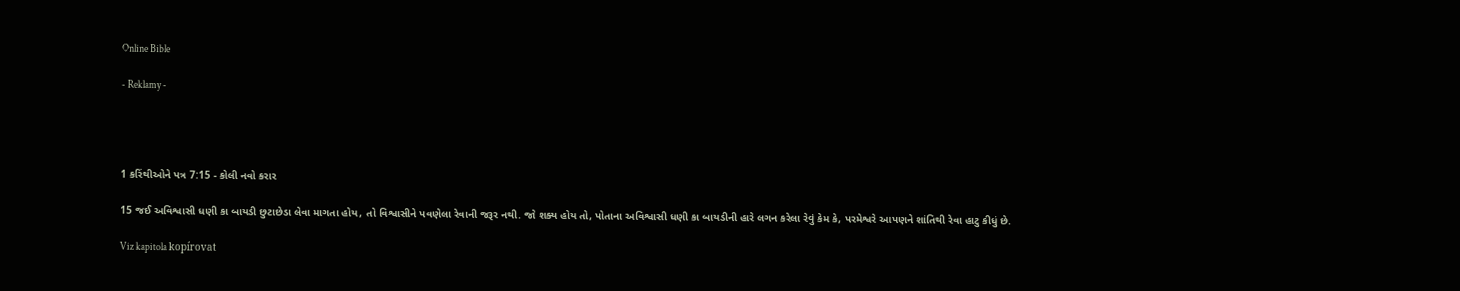Online Bible

- Reklamy -




1 કરિંથીઓને પત્ર 7:15 - કોલી નવો કરાર

15 જઈ અવિશ્વાસી ધણી કા બાયડી છુટાછેડા લેવા માગતા હોય, તો વિશ્વાસીને પવણેલા રેવાની જરૂર નથી. જો શક્ય હોય તો, પોતાના અવિશ્વાસી ધણી કા બાયડીની હારે લગન કરેલા રેવું કેમ કે, પરમેશ્વરે આપણને શાંતિથી રેવા હાટુ કીધું છે.

Viz kapitola kopírovat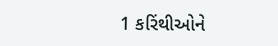1 કરિંથીઓને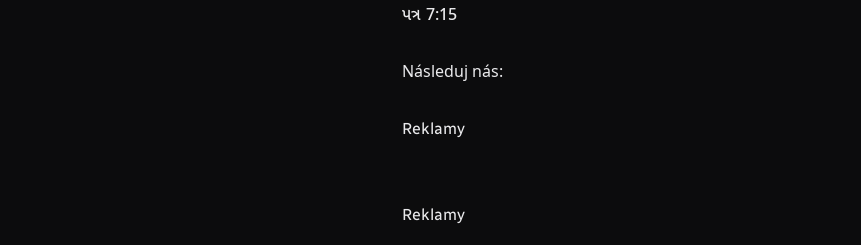પત્ર 7:15

Následuj nás:

Reklamy


Reklamy